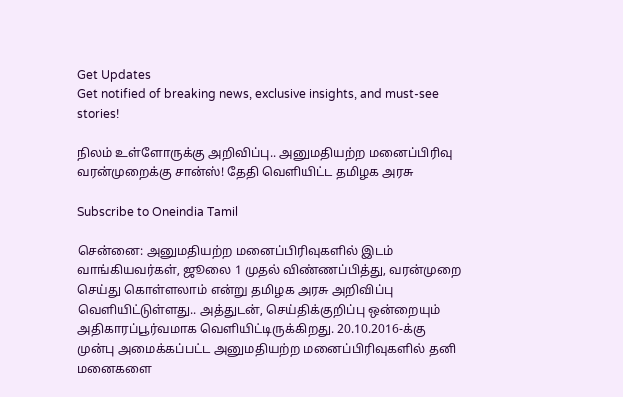Get Updates
Get notified of breaking news, exclusive insights, and must-see stories!

நிலம் உள்ளோருக்கு அறிவிப்பு.. அனுமதியற்ற மனைப்பிரிவு வரன்முறைக்கு சான்ஸ்! தேதி வெளியிட்ட தமிழக அரசு

Subscribe to Oneindia Tamil

சென்னை: அனுமதியற்ற மனைப்பிரிவுகளில் இடம் வாங்கியவர்கள், ஜூலை 1 முதல் விண்ணப்பித்து, வரன்முறை செய்து கொள்ளலாம் என்று தமிழக அரசு அறிவிப்பு வெளியிட்டுள்ளது.. அத்துடன், செய்திக்குறிப்பு ஒன்றையும் அதிகாரப்பூர்வமாக வெளியிட்டிருக்கிறது. 20.10.2016-க்கு முன்பு அமைக்கப்பட்ட அனுமதியற்ற மனைப்பிரிவுகளில் தனி மனைகளை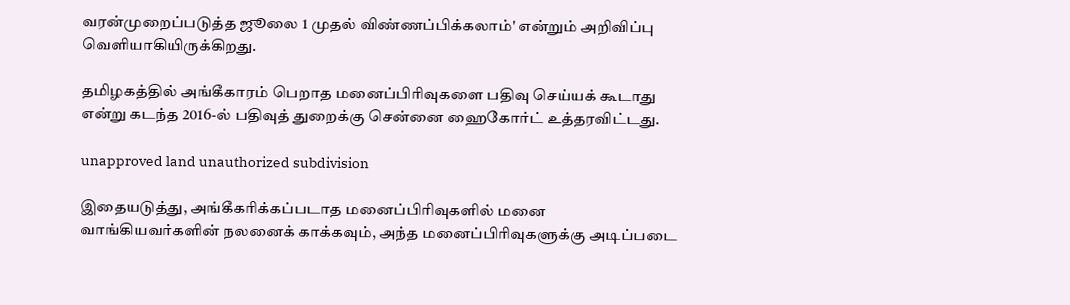வரன்முறைப்படுத்த ஜூலை 1 முதல் விண்ணப்பிக்கலாம்' என்றும் அறிவிப்பு வெளியாகியிருக்கிறது.

தமிழகத்தில் அங்கீகாரம் பெறாத மனைப்பிரிவுகளை பதிவு செய்யக் கூடாது என்று கடந்த 2016-ல் பதிவுத் துறைக்கு சென்னை ஹைகோர்ட் உத்தரவிட்டது.

unapproved land unauthorized subdivision

இதையடுத்து, அங்கீகரிக்கப்படாத மனைப்பிரிவுகளில் மனை வாங்கியவர்களின் நலனைக் காக்கவும், அந்த மனைப்பிரிவுகளுக்கு அடிப்படை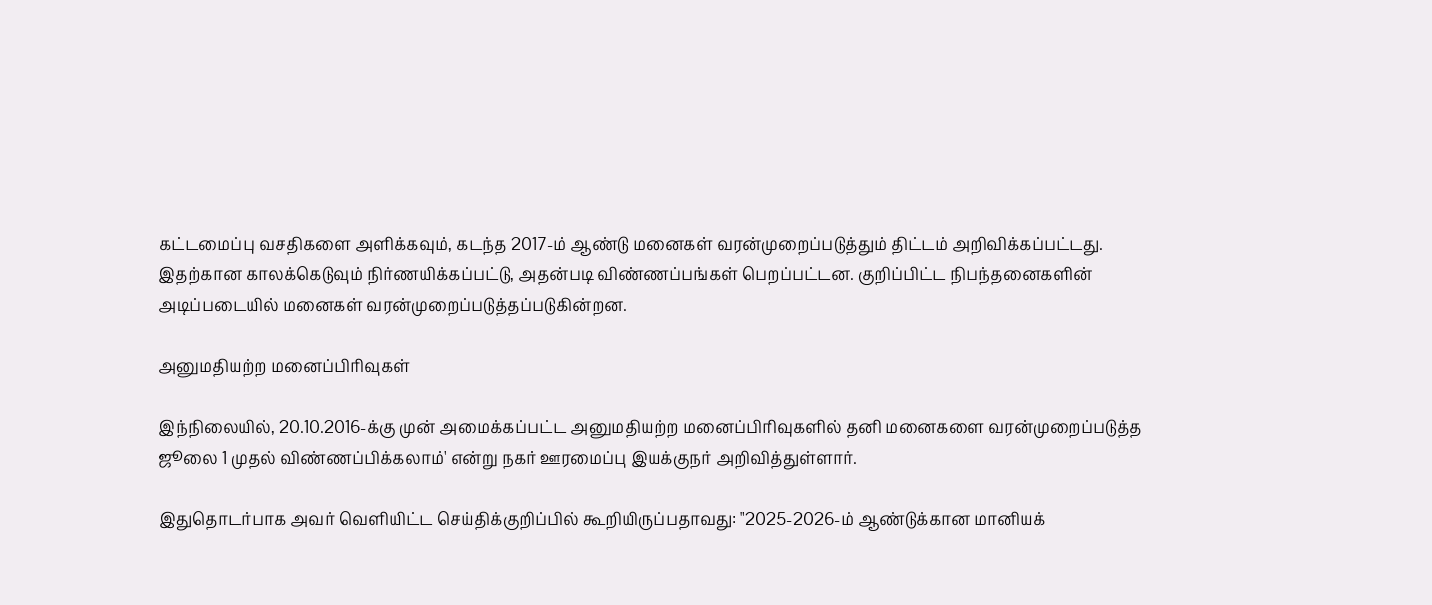கட்டமைப்பு வசதிகளை அளிக்கவும், கடந்த 2017-ம் ஆண்டு மனைகள் வரன்முறைப்படுத்தும் திட்டம் அறிவிக்கப்பட்டது. இதற்கான காலக்கெடுவும் நிர்ணயிக்கப்பட்டு, அதன்படி விண்ணப்பங்கள் பெறப்பட்டன. குறிப்பிட்ட நிபந்தனைகளின் அடிப்படையில் மனைகள் வரன்முறைப்படுத்தப்படுகின்றன.

அனுமதியற்ற மனைப்பிரிவுகள்

இந்நிலையில், 20.10.2016-க்கு முன் அமைக்கப்பட்ட அனுமதியற்ற மனைப்பிரிவுகளில் தனி மனைகளை வரன்முறைப்படுத்த ஜூலை 1 முதல் விண்ணப்பிக்கலாம்' என்று நகர் ஊரமைப்பு இயக்குநர் அறிவித்துள்ளார்.

இதுதொடர்பாக அவர் வெளியிட்ட செய்திக்குறிப்பில் கூறியிருப்பதாவது: "2025-2026-ம் ஆண்டுக்கான மானியக்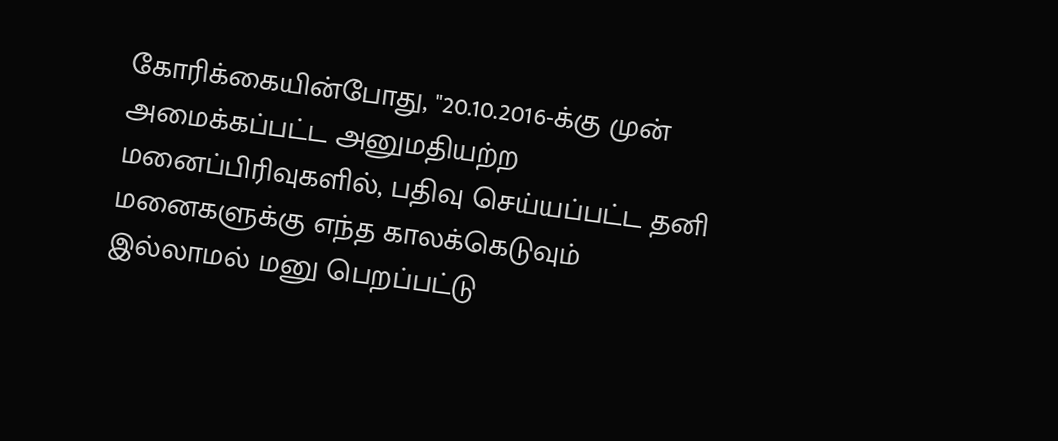கோரிக்கையின்போது, "20.10.2016-க்கு முன் அமைக்கப்பட்ட அனுமதியற்ற மனைப்பிரிவுகளில், பதிவு செய்யப்பட்ட தனி மனைகளுக்கு எந்த காலக்கெடுவும் இல்லாமல் மனு பெறப்பட்டு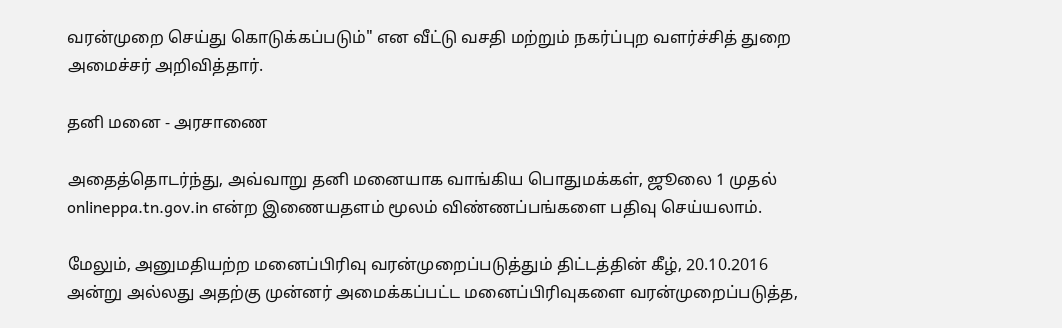வரன்முறை செய்து கொடுக்கப்படும்" என வீட்டு வசதி மற்றும் நகர்ப்புற வளர்ச்சித் துறை அமைச்சர் அறிவித்தார்.

தனி மனை - அரசாணை

அதைத்தொடர்ந்து, அவ்வாறு தனி மனையாக வாங்கிய பொதுமக்கள், ஜூலை 1 முதல் onlineppa.tn.gov.in என்ற இணையதளம் மூலம் விண்ணப்பங்களை பதிவு செய்யலாம்.

மேலும், அனுமதியற்ற மனைப்பிரிவு வரன்முறைப்படுத்தும் திட்டத்தின் கீழ், 20.10.2016 அன்று அல்லது அதற்கு முன்னர் அமைக்கப்பட்ட மனைப்பிரிவுகளை வரன்முறைப்படுத்த,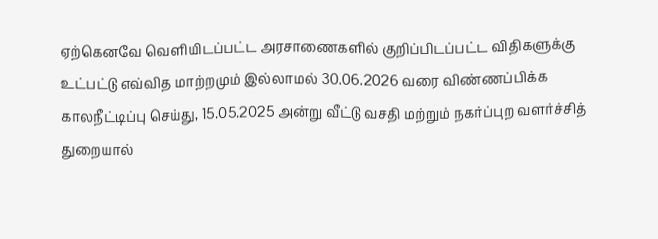ஏற்கெனவே வெளியிடப்பட்ட அரசாணைகளில் குறிப்பிடப்பட்ட விதிகளுக்கு உட்பட்டு எவ்வித மாற்றமும் இல்லாமல் 30.06.2026 வரை விண்ணப்பிக்க காலநீட்டிப்பு செய்து, 15.05.2025 அன்று வீட்டு வசதி மற்றும் நகர்ப்புற வளர்ச்சித் துறையால்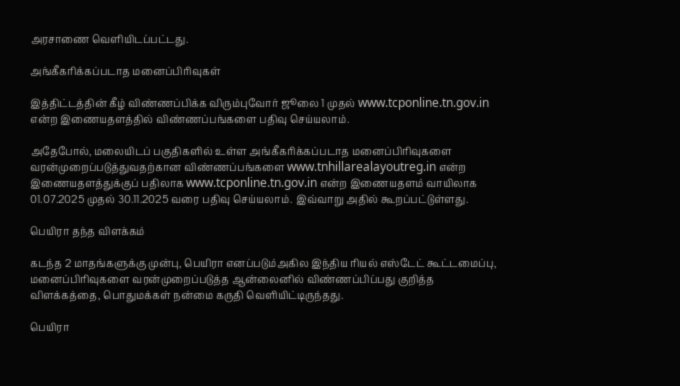அரசாணை வெளியிடப்பட்டது.

அங்கீகரிக்கப்படாத மனைப்பிரிவுகள்

இத்திட்டத்தின் கீழ் விண்ணப்பிக்க விரும்புவோர் ஜூலை 1 முதல் www.tcponline.tn.gov.in என்ற இணையதளத்தில் விண்ணப்பங்களை பதிவு செய்யலாம்.

அதேபோல், மலையிடப் பகுதிகளில் உள்ள அங்கீகரிக்கப்படாத மனைப்பிரிவுகளை வரன்முறைப்படுத்துவதற்கான விண்ணப்பங்களை www.tnhillarealayoutreg.in என்ற இணையதளத்துக்குப் பதிலாக www.tcponline.tn.gov.in என்ற இணையதளம் வாயிலாக 01.07.2025 முதல் 30.11.2025 வரை பதிவு செய்யலாம். இவ்வாறு அதில் கூறப்பட்டுள்ளது.

பெயிரா தந்த விளக்கம்

கடந்த 2 மாதங்களுக்கு முன்பு, பெயிரா எனப்படும்அகில இந்திய ரியல் எஸ்டேட் கூட்டமைப்பு, மனைப்பிரிவுகளை வரன்முறைப்படுத்த ஆன்லைனில் விண்ணப்பிப்பது குறித்த விளக்கத்தை, பொதுமக்கள் நன்மை கருதி வெளியிட்டிருந்தது.

பெயிரா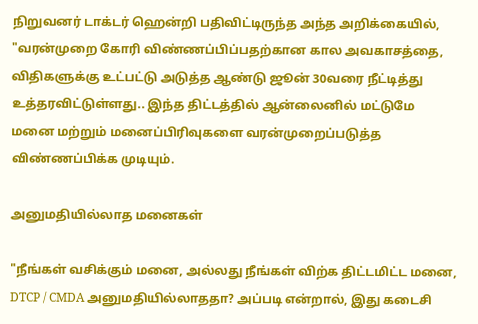நிறுவனர் டாக்டர் ஹென்றி பதிவிட்டிருந்த அந்த அறிக்கையில், "வரன்முறை கோரி விண்ணப்பிப்பதற்கான கால அவகாசத்தை, விதிகளுக்கு உட்பட்டு அடுத்த ஆண்டு ஜூன் 30வரை நீட்டித்து உத்தரவிட்டுள்ளது.. இந்த திட்டத்தில் ஆன்லைனில் மட்டுமே மனை மற்றும் மனைப்பிரிவுகளை வரன்முறைப்படுத்த விண்ணப்பிக்க முடியும்.

அனுமதியில்லாத மனைகள்

"நீங்கள் வசிக்கும் மனை, அல்லது நீங்கள் விற்க திட்டமிட்ட மனை, DTCP / CMDA அனுமதியில்லாததா? அப்படி என்றால், இது கடைசி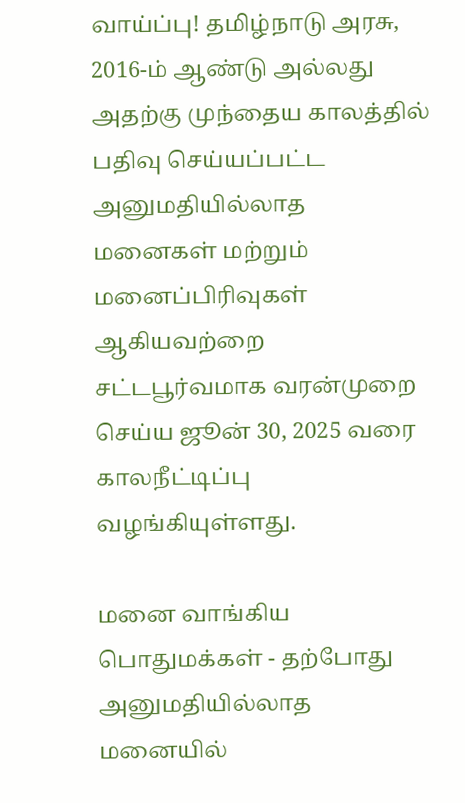வாய்ப்பு! தமிழ்நாடு அரசு, 2016-ம் ஆண்டு அல்லது அதற்கு முந்தைய காலத்தில் பதிவு செய்யப்பட்ட அனுமதியில்லாத மனைகள் மற்றும் மனைப்பிரிவுகள் ஆகியவற்றை சட்டபூர்வமாக வரன்முறை செய்ய ஜூன் 30, 2025 வரை காலநீட்டிப்பு வழங்கியுள்ளது.

மனை வாங்கிய பொதுமக்கள் - தற்போது அனுமதியில்லாத மனையில்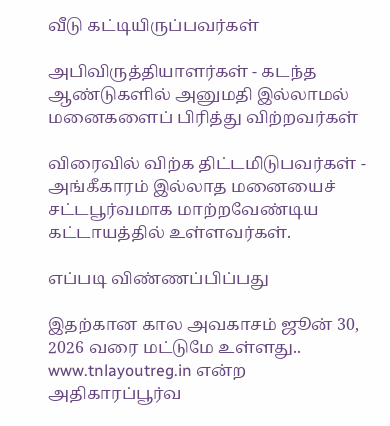வீடு கட்டியிருப்பவர்கள்

அபிவிருத்தியாளர்கள் - கடந்த ஆண்டுகளில் அனுமதி இல்லாமல் மனைகளைப் பிரித்து விற்றவர்கள்

விரைவில் விற்க திட்டமிடுபவர்கள் - அங்கீகாரம் இல்லாத மனையைச் சட்டபூர்வமாக மாற்றவேண்டிய கட்டாயத்தில் உள்ளவர்கள்.

எப்படி விண்ணப்பிப்பது

இதற்கான கால அவகாசம் ஜூன் 30, 2026 வரை மட்டுமே உள்ளது.. www.tnlayoutreg.in என்ற அதிகாரப்பூர்வ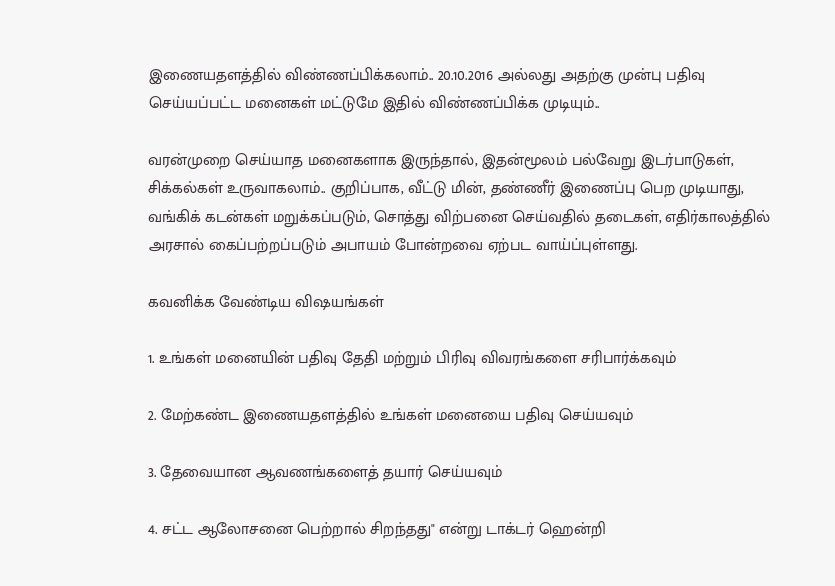இணையதளத்தில் விண்ணப்பிக்கலாம்.. 20.10.2016 அல்லது அதற்கு முன்பு பதிவு செய்யப்பட்ட மனைகள் மட்டுமே இதில் விண்ணப்பிக்க முடியும்..

வரன்முறை செய்யாத மனைகளாக இருந்தால், இதன்மூலம் பல்வேறு இடர்பாடுகள், சிக்கல்கள் உருவாகலாம்.. குறிப்பாக, வீட்டு மின், தண்ணீர் இணைப்பு பெற முடியாது, வங்கிக் கடன்கள் மறுக்கப்படும், சொத்து விற்பனை செய்வதில் தடைகள், எதிர்காலத்தில் அரசால் கைப்பற்றப்படும் அபாயம் போன்றவை ஏற்பட வாய்ப்புள்ளது.

கவனிக்க வேண்டிய விஷயங்கள்

1. உங்கள் மனையின் பதிவு தேதி மற்றும் பிரிவு விவரங்களை சரிபார்க்கவும்

2. மேற்கண்ட இணையதளத்தில் உங்கள் மனையை பதிவு செய்யவும்

3. தேவையான ஆவணங்களைத் தயார் செய்யவும்

4. சட்ட ஆலோசனை பெற்றால் சிறந்தது" என்று டாக்டர் ஹென்றி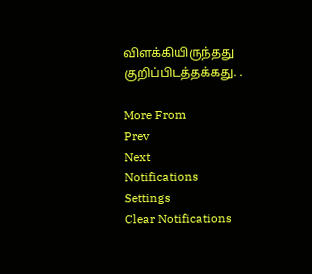விளக்கியிருந்தது குறிப்பிடத்தக்கது. .

More From
Prev
Next
Notifications
Settings
Clear Notifications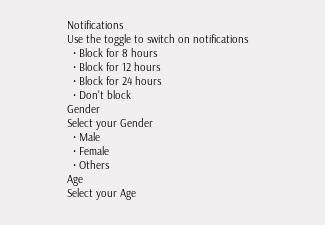Notifications
Use the toggle to switch on notifications
  • Block for 8 hours
  • Block for 12 hours
  • Block for 24 hours
  • Don't block
Gender
Select your Gender
  • Male
  • Female
  • Others
Age
Select your Age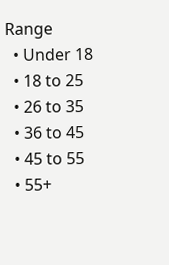Range
  • Under 18
  • 18 to 25
  • 26 to 35
  • 36 to 45
  • 45 to 55
  • 55+